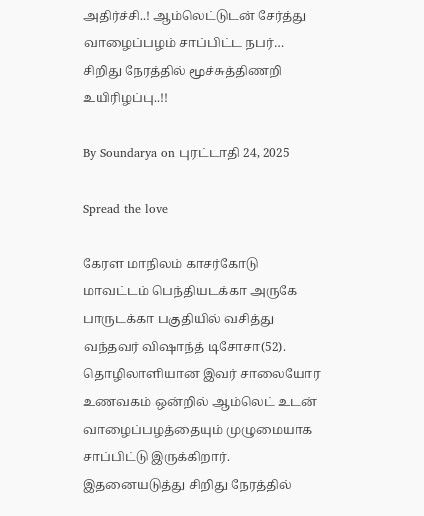அதிர்ச்சி..! ஆம்லெட்டுடன் சேர்த்து வாழைப்பழம் சாப்பிட்ட நபர்… சிறிது நேரத்தில் மூச்சுத்திணறி உயிரிழப்பு..!!

By Soundarya on புரட்டாதி 24, 2025

Spread the love

கேரள மாநிலம் காசர்கோடு மாவட்டம் பெந்தியடக்கா அருகே பாருடக்கா பகுதியில் வசித்து வந்தவர் விஷாந்த் டிசோசா(52). தொழிலாளியான இவர் சாலையோர உணவகம் ஒன்றில் ஆம்லெட் உடன் வாழைப்பழத்தையும் முழுமையாக சாப்பிட்டு இருக்கிறார். இதனையடுத்து சிறிது நேரத்தில்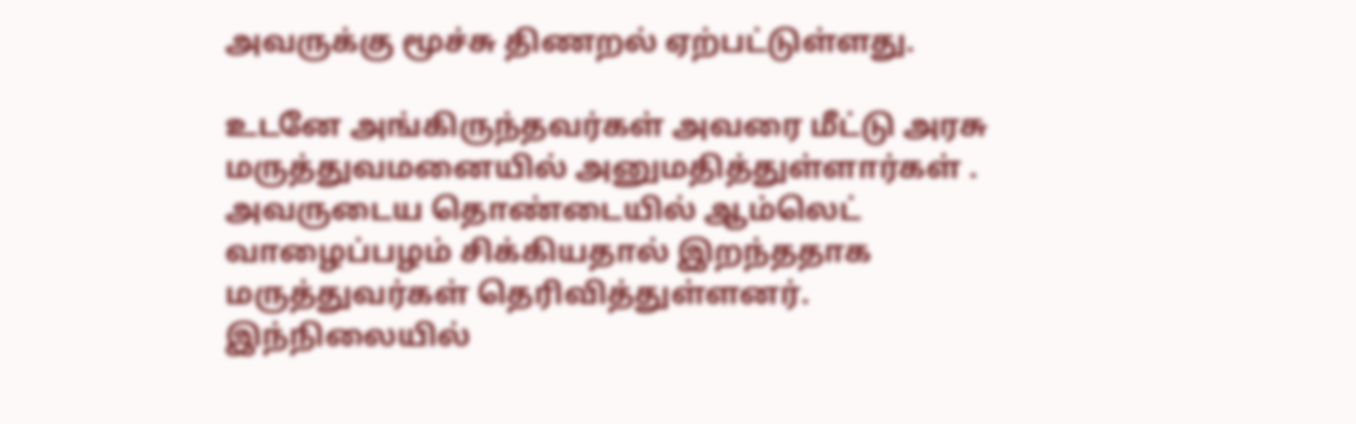அவருக்கு மூச்சு திணறல் ஏற்பட்டுள்ளது.

உடனே அங்கிருந்தவர்கள் அவரை மீட்டு அரசு மருத்துவமனையில் அனுமதித்துள்ளார்கள் . அவருடைய தொண்டையில் ஆம்லெட் வாழைப்பழம் சிக்கியதால் இறந்ததாக மருத்துவர்கள் தெரிவித்துள்ளனர். இந்நிலையில்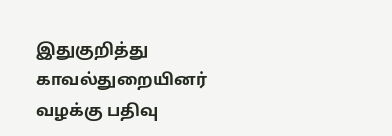இதுகுறித்து காவல்துறையினர் வழக்கு பதிவு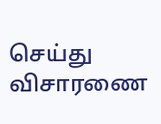செய்து விசாரணை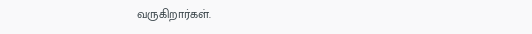வருகிறார்கள்.